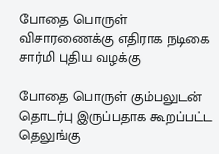போதை பொருள் விசாரணைக்கு எதிராக நடிகை சார்மி புதிய வழக்கு

போதை பொருள் கும்பலுடன் தொடர்பு இருப்பதாக கூறப்பட்ட தெலுங்கு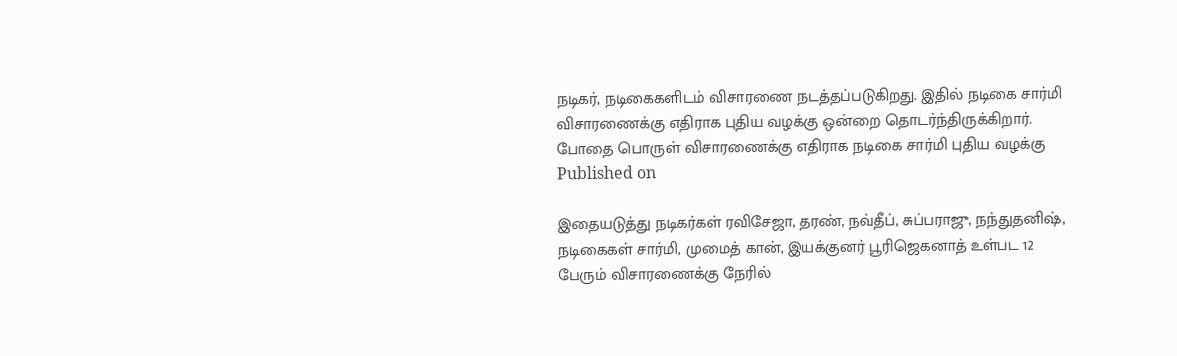நடிகர், நடிகைகளிடம் விசாரணை நடத்தப்படுகிறது. இதில் நடிகை சார்மி விசாரணைக்கு எதிராக புதிய வழக்கு ஒன்றை தொடர்ந்திருக்கிறார்.
போதை பொருள் விசாரணைக்கு எதிராக நடிகை சார்மி புதிய வழக்கு
Published on

இதையடுத்து நடிகர்கள் ரவிசேஜா, தரண், நவ்தீப், சுப்பராஜு, நந்துதனிஷ், நடிகைகள் சார்மி, முமைத் கான், இயக்குனர் பூரிஜெகனாத் உள்பட 12 பேரும் விசாரணைக்கு நேரில்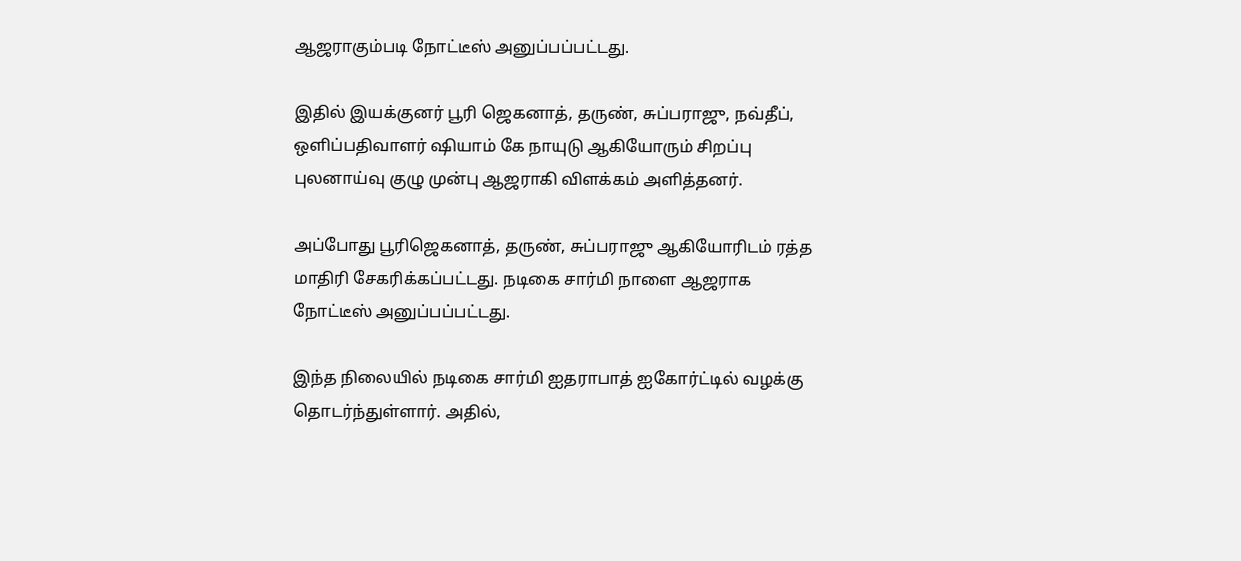ஆஜராகும்படி நோட்டீஸ் அனுப்பப்பட்டது.

இதில் இயக்குனர் பூரி ஜெகனாத், தருண், சுப்பராஜு, நவ்தீப், ஒளிப்பதிவாளர் ஷியாம் கே நாயுடு ஆகியோரும் சிறப்பு புலனாய்வு குழு முன்பு ஆஜராகி விளக்கம் அளித்தனர்.

அப்போது பூரிஜெகனாத், தருண், சுப்பராஜு ஆகியோரிடம் ரத்த மாதிரி சேகரிக்கப்பட்டது. நடிகை சார்மி நாளை ஆஜராக நோட்டீஸ் அனுப்பப்பட்டது.

இந்த நிலையில் நடிகை சார்மி ஐதராபாத் ஐகோர்ட்டில் வழக்கு தொடர்ந்துள்ளார். அதில்,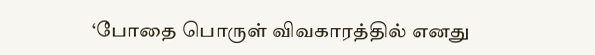‘போதை பொருள் விவகாரத்தில் எனது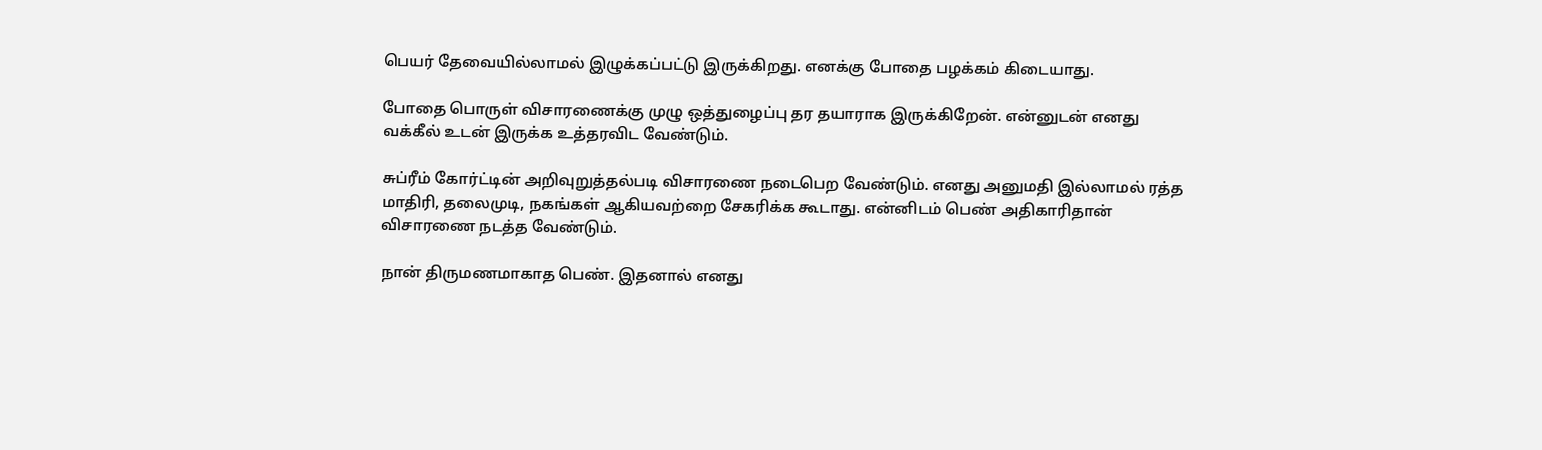பெயர் தேவையில்லாமல் இழுக்கப்பட்டு இருக்கிறது. எனக்கு போதை பழக்கம் கிடையாது.

போதை பொருள் விசாரணைக்கு முழு ஒத்துழைப்பு தர தயாராக இருக்கிறேன். என்னுடன் எனது வக்கீல் உடன் இருக்க உத்தரவிட வேண்டும்.

சுப்ரீம் கோர்ட்டின் அறிவுறுத்தல்படி விசாரணை நடைபெற வேண்டும். எனது அனுமதி இல்லாமல் ரத்த மாதிரி, தலைமுடி, நகங்கள் ஆகியவற்றை சேகரிக்க கூடாது. என்னிடம் பெண் அதிகாரிதான் விசாரணை நடத்த வேண்டும்.

நான் திருமணமாகாத பெண். இதனால் எனது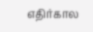எதிர்கால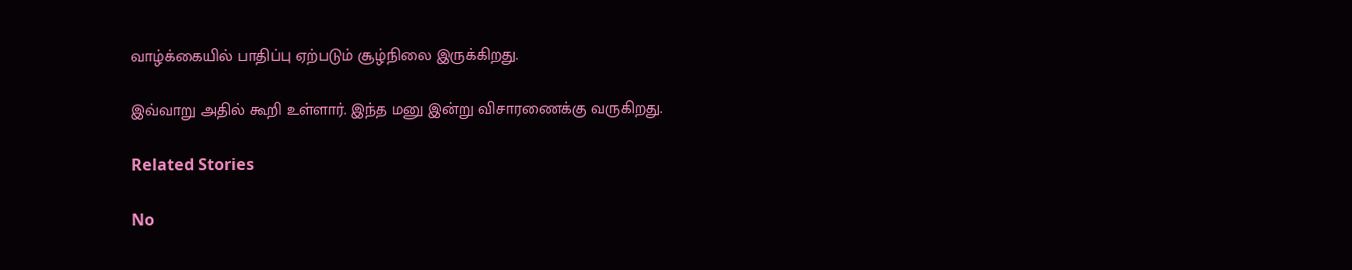வாழ்க்கையில் பாதிப்பு ஏற்படும் சூழ்நிலை இருக்கிறது.

இவ்வாறு அதில் கூறி உள்ளார். இந்த மனு இன்று விசாரணைக்கு வருகிறது.

Related Stories

No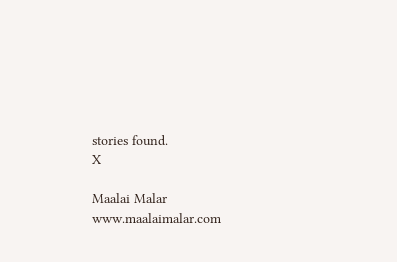stories found.
X

Maalai Malar
www.maalaimalar.com